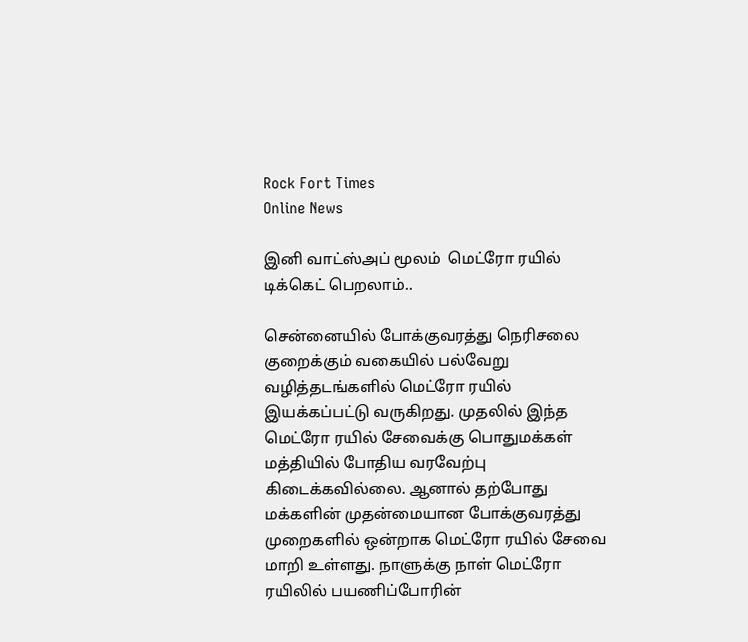Rock Fort Times
Online News

இனி வாட்ஸ்அப் மூலம்  மெட்ரோ ரயில் டிக்கெட் பெறலாம்..

சென்னையில் போக்குவரத்து நெரிசலை குறைக்கும் வகையில் பல்வேறு வழித்தடங்களில் மெட்ரோ ரயில் இயக்கப்பட்டு வருகிறது. முதலில் இந்த மெட்ரோ ரயில் சேவைக்கு பொதுமக்கள் மத்தியில் போதிய வரவேற்பு கிடைக்கவில்லை. ஆனால் தற்போது மக்களின் முதன்மையான போக்குவரத்து முறைகளில் ஒன்றாக மெட்ரோ ரயில் சேவை மாறி உள்ளது. நாளுக்கு நாள் மெட்ரோ ரயிலில் பயணிப்போரின்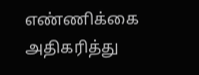எண்ணிக்கை அதிகரித்து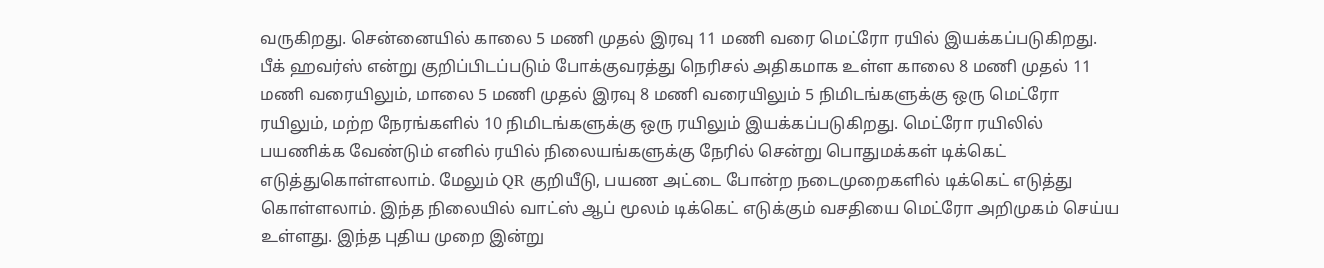வருகிறது. சென்னையில் காலை 5 மணி முதல் இரவு 11 மணி வரை மெட்ரோ ரயில் இயக்கப்படுகிறது. பீக் ஹவர்ஸ் என்று குறிப்பிடப்படும் போக்குவரத்து நெரிசல் அதிகமாக உள்ள காலை 8 மணி முதல் 11 மணி வரையிலும், மாலை 5 மணி முதல் இரவு 8 மணி வரையிலும் 5 நிமிடங்களுக்கு ஒரு மெட்ரோ ரயிலும், மற்ற நேரங்களில் 10 நிமிடங்களுக்கு ஒரு ரயிலும் இயக்கப்படுகிறது. மெட்ரோ ரயிலில் பயணிக்க வேண்டும் எனில் ரயில் நிலையங்களுக்கு நேரில் சென்று பொதுமக்கள் டிக்கெட் எடுத்துகொள்ளலாம். மேலும் QR குறியீடு, பயண அட்டை போன்ற நடைமுறைகளில் டிக்கெட் எடுத்து கொள்ளலாம். இந்த நிலையில் வாட்ஸ் ஆப் மூலம் டிக்கெட் எடுக்கும் வசதியை மெட்ரோ அறிமுகம் செய்ய உள்ளது. இந்த புதிய முறை இன்று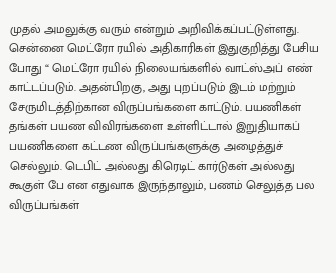முதல் அமலுக்கு வரும் என்றும் அறிவிக்கப்பட்டுள்ளது. சென்னை மெட்ரோ ரயில் அதிகாரிகள் இதுகுறித்து பேசிய போது “ மெட்ரோ ரயில் நிலையங்களில் வாட்ஸ்அப் எண் காட்டப்படும். அதன்பிறகு, அது புறப்படும் இடம் மற்றும் சேருமிடத்திற்கான விருப்பங்களை காட்டும். பயணிகள் தங்கள் பயண விவிரங்களை உள்ளிட்டால் இறுதியாகப் பயணிகளை கட்டண விருப்பங்களுக்கு அழைத்துச் செல்லும். டெபிட் அல்லது கிரெடிட் கார்டுகள் அல்லது கூகுள் பே என எதுவாக இருந்தாலும், பணம் செலுத்த பல விருப்பங்கள்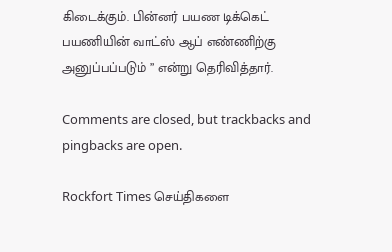கிடைக்கும். பின்னர் பயண டிக்கெட் பயணியின் வாட்ஸ் ஆப் எண்ணிற்கு அனுப்பப்படும் ” என்று தெரிவித்தார்.

Comments are closed, but trackbacks and pingbacks are open.

Rockfort Times செய்திகளை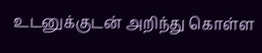உடனுக்குடன் அறிந்து கொள்ள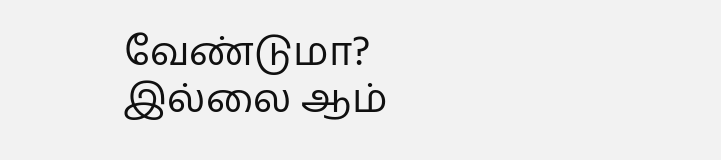வேண்டுமா? இல்லை ஆம்